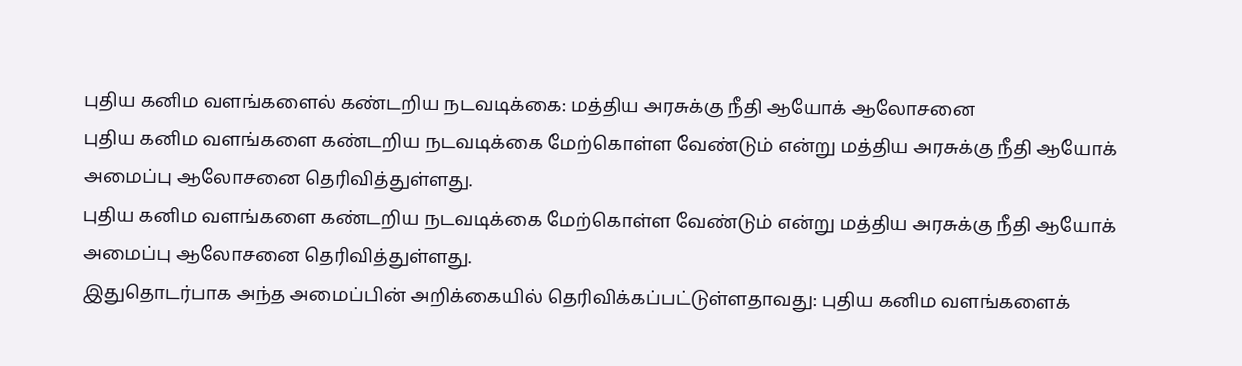புதிய கனிம வளங்களைல் கண்டறிய நடவடிக்கை: மத்திய அரசுக்கு நீதி ஆயோக் ஆலோசனை
புதிய கனிம வளங்களை கண்டறிய நடவடிக்கை மேற்கொள்ள வேண்டும் என்று மத்திய அரசுக்கு நீதி ஆயோக் அமைப்பு ஆலோசனை தெரிவித்துள்ளது.
புதிய கனிம வளங்களை கண்டறிய நடவடிக்கை மேற்கொள்ள வேண்டும் என்று மத்திய அரசுக்கு நீதி ஆயோக் அமைப்பு ஆலோசனை தெரிவித்துள்ளது.
இதுதொடர்பாக அந்த அமைப்பின் அறிக்கையில் தெரிவிக்கப்பட்டுள்ளதாவது: புதிய கனிம வளங்களைக்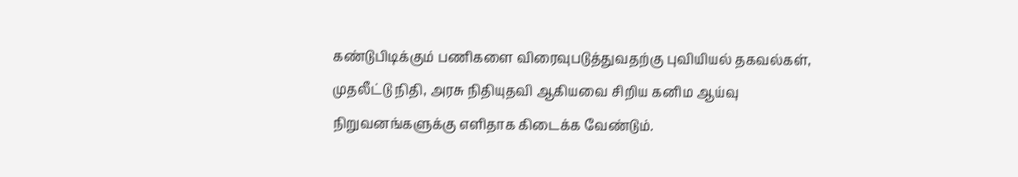கண்டுபிடிக்கும் பணிகளை விரைவுபடுத்துவதற்கு புவியியல் தகவல்கள், முதலீட்டு நிதி, அரசு நிதியுதவி ஆகியவை சிறிய கனிம ஆய்வு நிறுவனங்களுக்கு எளிதாக கிடைக்க வேண்டும்.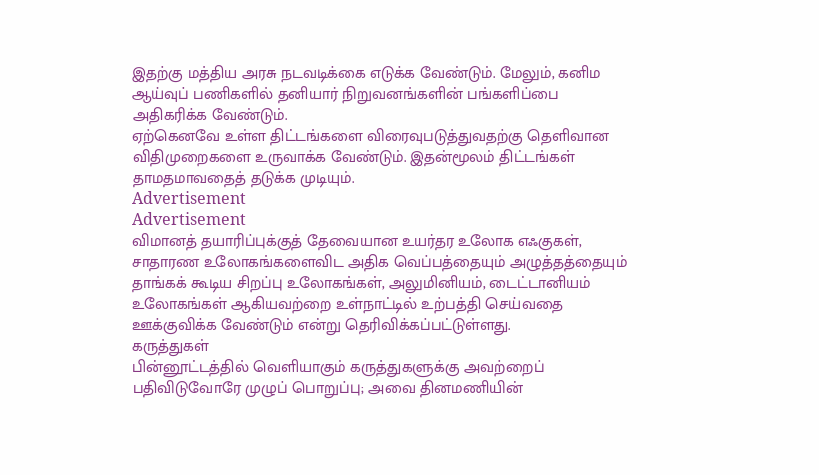இதற்கு மத்திய அரசு நடவடிக்கை எடுக்க வேண்டும். மேலும், கனிம ஆய்வுப் பணிகளில் தனியார் நிறுவனங்களின் பங்களிப்பை அதிகரிக்க வேண்டும்.
ஏற்கெனவே உள்ள திட்டங்களை விரைவுபடுத்துவதற்கு தெளிவான விதிமுறைகளை உருவாக்க வேண்டும். இதன்மூலம் திட்டங்கள் தாமதமாவதைத் தடுக்க முடியும்.
Advertisement
Advertisement
விமானத் தயாரிப்புக்குத் தேவையான உயர்தர உலோக எஃகுகள், சாதாரண உலோகங்களைவிட அதிக வெப்பத்தையும் அழுத்தத்தையும் தாங்கக் கூடிய சிறப்பு உலோகங்கள், அலுமினியம், டைட்டானியம் உலோகங்கள் ஆகியவற்றை உள்நாட்டில் உற்பத்தி செய்வதை ஊக்குவிக்க வேண்டும் என்று தெரிவிக்கப்பட்டுள்ளது.
கருத்துகள்
பின்னூட்டத்தில் வெளியாகும் கருத்துகளுக்கு அவற்றைப் பதிவிடுவோரே முழுப் பொறுப்பு; அவை தினமணியின்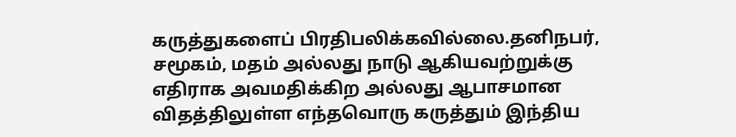கருத்துகளைப் பிரதிபலிக்கவில்லை.தனிநபர், சமூகம், மதம் அல்லது நாடு ஆகியவற்றுக்கு எதிராக அவமதிக்கிற அல்லது ஆபாசமான விதத்திலுள்ள எந்தவொரு கருத்தும் இந்திய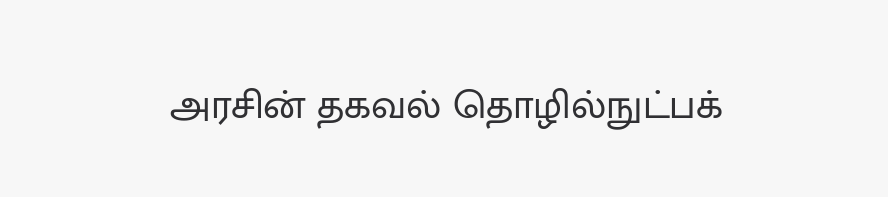அரசின் தகவல் தொழில்நுட்பக்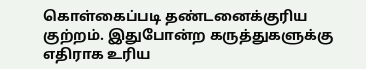கொள்கைப்படி தண்டனைக்குரிய குற்றம். இதுபோன்ற கருத்துகளுக்கு எதிராக உரிய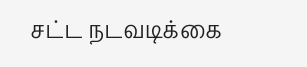சட்ட நடவடிக்கை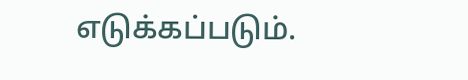எடுக்கப்படும்.